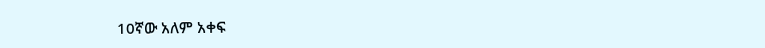10ኛው አለም አቀፍ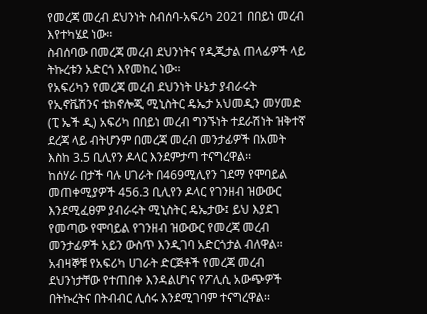የመረጃ መረብ ደህንነት ስብሰባ-አፍሪካ 2021 በበይነ መረብ እየተካሄደ ነው፡፡
ስብሰባው በመረጃ መረብ ደህንነትና የዲጂታል ጠላፊዎች ላይ ትኩረቱን አድርጎ እየመከረ ነው፡፡
የአፍሪካን የመረጃ መረብ ደህንነት ሁኔታ ያብራሩት የኢኖቬሽንና ቴክኖሎጂ ሚኒስትር ዴኤታ አህመዲን መሃመድ (ፒ ኤች ዲ) አፍሪካ በበይነ መረብ ግንኙነት ተደራሽነት ዝቅተኛ ደረጃ ላይ ብትሆንም በመረጃ መረብ መንታፊዎች በአመት እስከ 3.5 ቢሊየን ዶላር እንደምታጣ ተናግረዋል፡፡
ከሰሃራ በታች ባሉ ሀገራት በ469ሚሊየን ገደማ የሞባይል መጠቀሚያዎች 456.3 ቢሊየን ዶላር የገንዘብ ዝውውር እንደሚፈፀም ያብራሩት ሚኒስትር ዴኤታው፤ ይህ እያደገ የመጣው የሞባይል የገንዘብ ዝውውር የመረጃ መረብ መንታፊዎች አይን ውስጥ እንዲገባ አድርጎታል ብለዋል፡፡
አብዛኞቹ የአፍሪካ ሀገራት ድርጅቶች የመረጃ መረብ ደህንነታቸው የተጠበቀ እንዳልሆነና የፖሊሲ አውጭዎች በትኩረትና በትብብር ሊሰሩ እንደሚገባም ተናግረዋል፡፡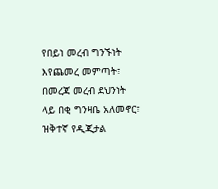የበይነ መረብ ግንኙነት እየጨመረ መምጣት፣ በመረጃ መረብ ደህንነት ላይ በቂ ግንዛቤ አለመኖር፣ ዝቅተኛ የዲጂታል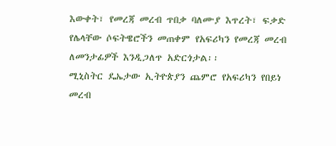እውቀት፣ የመረጃ መረብ ጥበቃ ባለሙያ እጥረት፣ ፍቃድ የሌላቸው ሶፍትዌሮችን መጠቀም የአፍሪካን የመረጃ መረብ ለመንታፊዎች እንዲጋለጥ አድርጎታል፡፡
ሚኒስትር ዴኤታው ኢትዮጵያን ጨምሮ የአፍሪካን የበይነ መረብ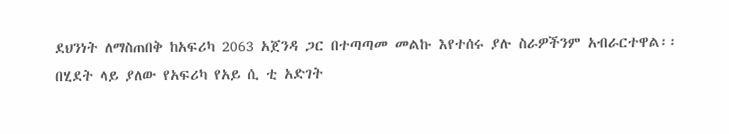ደህንነት ለማስጠበቅ ከአፍሪካ 2063 አጀንዳ ጋር በተጣጣመ መልኩ እየተሰሩ ያሉ ስራዎችንም አብራርተዋል፡፡
በሂደት ላይ ያለው የአፍሪካ የአይ ሲ ቲ አድገት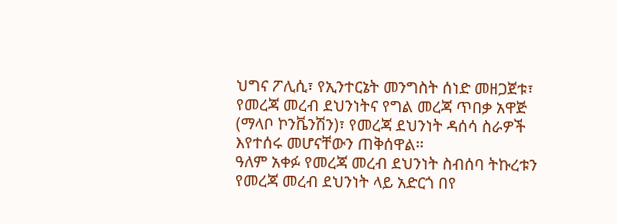ህግና ፖሊሲ፣ የኢንተርኔት መንግስት ሰነድ መዘጋጀቱ፣ የመረጃ መረብ ደህንነትና የግል መረጃ ጥበቃ አዋጅ (ማላቦ ኮንቬንሽን)፣ የመረጃ ደህንነት ዳሰሳ ስራዎች እየተሰሩ መሆናቸውን ጠቅሰዋል፡፡
ዓለም አቀፉ የመረጃ መረብ ደህንነት ስብሰባ ትኩረቱን የመረጃ መረብ ደህንነት ላይ አድርጎ በየ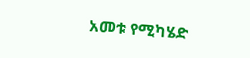አመቱ የሚካሄድ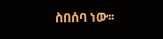ስበሰባ ነው፡፡